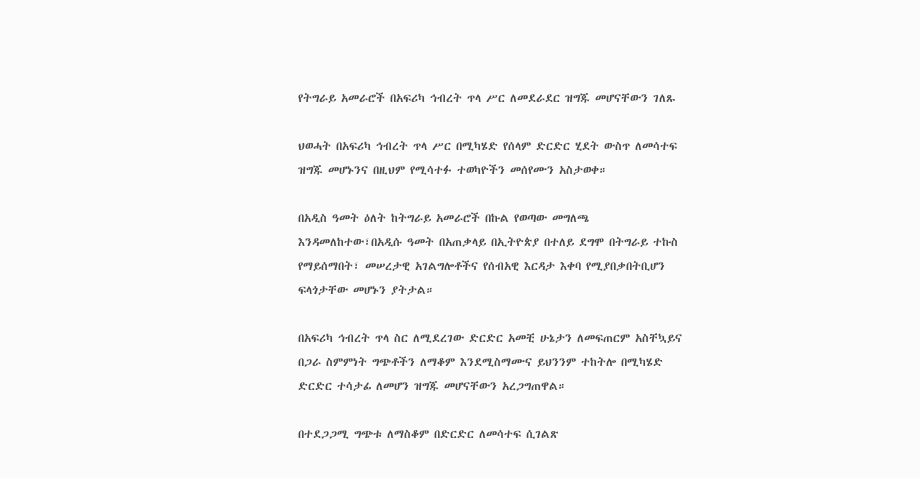የትግራይ አመራሮች በአፍሪካ ኅብረት ጥላ ሥር ለመደራደር ዝግጁ መሆናቸውን ገለጹ

ህወሓት በአፍሪካ ኅብረት ጥላ ሥር በሚካሄድ የሰላም ድርድር ሂደት ውስጥ ለመሳተፍ ዝግጁ መሆኑንና በዚህም የሚሳተፉ ተወካዮችን መሰየሙን አስታወቀ።

በአዲስ ዓመት ዕለት ከትግራይ አመራሮች በኩል የወጣው መግለጫ እንዳመለከተው፣በአዲሱ ዓመት በአጠቃላይ በኢትዮጵያ በተለይ ደግሞ በትግራይ ተኩስ የማይሰማበት፣ መሠረታዊ አገልግሎቶችና የሰብአዊ እርዳታ እቀባ የሚያበቃበትቢሆን ፍላጎታቸው መሆኑን ያትታል።

በአፍሪካ ኅብረት ጥላ ስር ለሚደረገው ድርድር አመቺ ሁኔታን ለመፍጠርም አስቸኳይና በጋራ ስምምነት ግጭቶችን ለማቆም እንደሚስማሙና ይህንንም ተከትሎ በሚካሄድ ድርድር ተሳታፊ ለመሆን ዝግጁ መሆናቸውን አረጋግጠዋል።

በተደጋጋሚ ግጭቱ ለማስቆም በድርድር ለመሳተፍ ሲገልጽ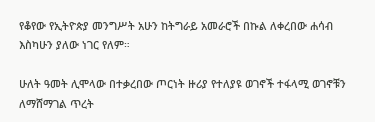የቆየው የኢትዮጵያ መንግሥት አሁን ከትግራይ አመራሮች በኩል ለቀረበው ሐሳብ እስካሁን ያለው ነገር የለም።

ሁለት ዓመት ሊሞላው በተቃረበው ጦርነት ዙሪያ የተለያዩ ወገኖች ተፋላሚ ወገኖቹን ለማሸማገል ጥረት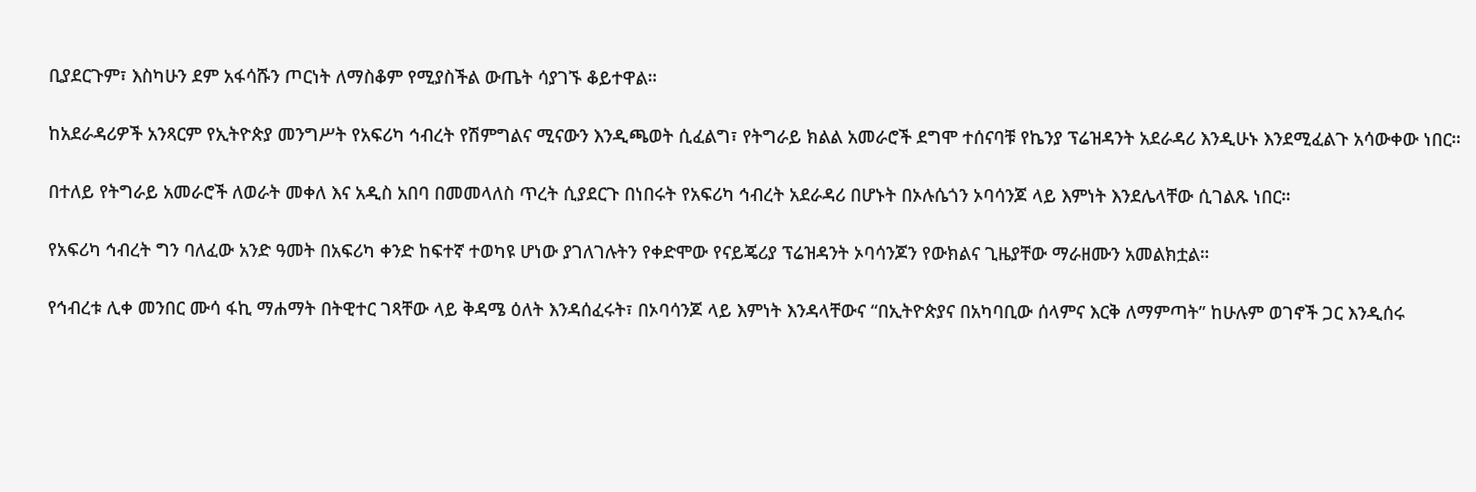ቢያደርጉም፣ እስካሁን ደም አፋሳሹን ጦርነት ለማስቆም የሚያስችል ውጤት ሳያገኙ ቆይተዋል።

ከአደራዳሪዎች አንጻርም የኢትዮጵያ መንግሥት የአፍሪካ ኅብረት የሽምግልና ሚናውን እንዲጫወት ሲፈልግ፣ የትግራይ ክልል አመራሮች ደግሞ ተሰናባቹ የኬንያ ፕሬዝዳንት አደራዳሪ እንዲሁኑ እንደሚፈልጉ አሳውቀው ነበር።

በተለይ የትግራይ አመራሮች ለወራት መቀለ እና አዲስ አበባ በመመላለስ ጥረት ሲያደርጉ በነበሩት የአፍሪካ ኅብረት አደራዳሪ በሆኑት በኦሉሴጎን ኦባሳንጆ ላይ እምነት እንደሌላቸው ሲገልጹ ነበር።

የአፍሪካ ኅብረት ግን ባለፈው አንድ ዓመት በአፍሪካ ቀንድ ከፍተኛ ተወካዩ ሆነው ያገለገሉትን የቀድሞው የናይጄሪያ ፕሬዝዳንት ኦባሳንጆን የውክልና ጊዜያቸው ማራዘሙን አመልክቷል።

የኅብረቱ ሊቀ መንበር ሙሳ ፋኪ ማሐማት በትዊተር ገጻቸው ላይ ቅዳሜ ዕለት እንዳሰፈሩት፣ በኦባሳንጆ ላይ እምነት እንዳላቸውና “በኢትዮጵያና በአካባቢው ሰላምና እርቅ ለማምጣት” ከሁሉም ወገኖች ጋር እንዲሰሩ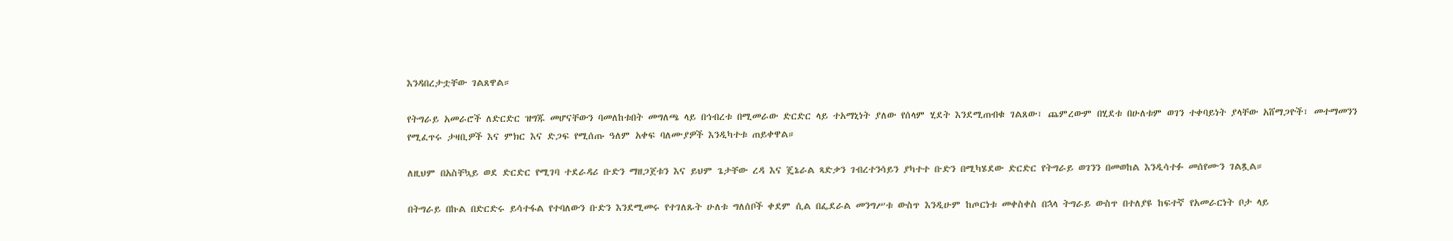እንዳበረታቷቸው ገልጸዋል።

የትግራይ አመራሮች ለድርድር ዝግጁ መሆናቸውን ባመለከቱበት መግለጫ ላይ በኅብረቱ በሚመራው ድርድር ላይ ተአማኒነት ያለው የሰላም ሂደት እንደሚጠብቁ ገልጸው፣ ጨምረውም በሂደቱ በሁለቱም ወገን ተቀባይነት ያላቸው አሸማጋዮች፣ መተማመንን የሚፈጥሩ ታዛቢዎች እና ምክር እና ድጋፍ የሚሰጡ ዓለም አቀፍ ባለሙያዎች እንዲካተቱ ጠይቀዋል።

ለዚህም በአስቸኳይ ወደ ድርድር የሚገባ ተደራዳሪ ቡድን ማዘጋጀቱን እና ይህም ጌታቸው ረዳ እና ጄኔራል ጻድቃን ገብረተንሳይን ያካተተ ቡድን በሚካሄደው ድርድር የትግራይ ወገንን በመወከል እንዲሳተፉ መሰየሙን ገልጿል።

በትግራይ በኩል በድርድሩ ይሳተፋል የተባለውን ቡድን እንደሚመሩ የተገለጹት ሁለቱ ግለሰቦች ቀደም ሲል በፌደራል መንግሥቱ ውስጥ እንዲሁም ከጦርነቱ መቀስቀስ በኋላ ትግራይ ውስጥ በተለያዩ ከፍተኛ የአመራርነት ቦታ ላይ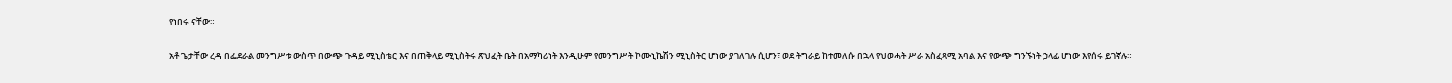የነበሩ ናቸው።

አቶ ጌታቸው ረዳ በፌደራል መንግሥቱ ውስጥ በውጭ ጉዳይ ሚኒስቴር እና በጠቅላይ ሚኒስትሩ ጽህፈት ቤት በአማካሪነት እንዲሁም የመንግሥት ኮሙኒኬሽን ሚኒስትር ሆነው ያገለገሉ ሲሆን፣ ወደ ትግራይ ከተመለሱ በኋላ የህወሓት ሥራ አስፈጻሚ አባል እና የውጭ ግንኙነት ኃላፊ ሆነው እየሰሩ ይገኛሉ።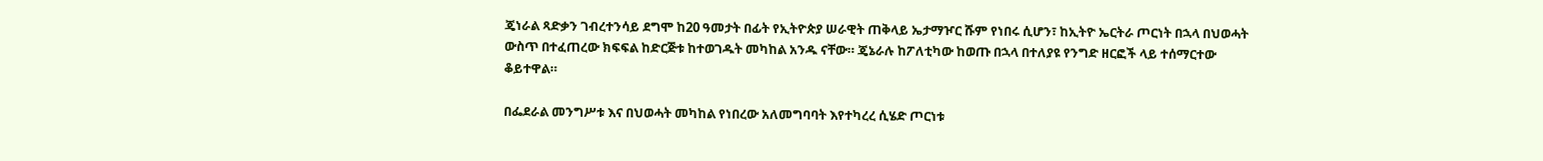ጄነራል ጻድቃን ገብረተንሳይ ደግሞ ከ20 ዓመታት በፊት የኢትዮጵያ ሠራዊት ጠቅላይ ኤታማዦር ሹም የነበሩ ሲሆን፣ ከኢትዮ ኤርትራ ጦርነት በኋላ በህወሓት ውስጥ በተፈጠረው ክፍፍል ከድርጅቱ ከተወገዱት መካከል አንዱ ናቸው። ጄኔራሉ ከፖለቲካው ከወጡ በኋላ በተለያዩ የንግድ ዘርፎች ላይ ተሰማርተው ቆይተዋል።

በፌደራል መንግሥቱ እና በህወሓት መካከል የነበረው አለመግባባት እየተካረረ ሲሄድ ጦርነቱ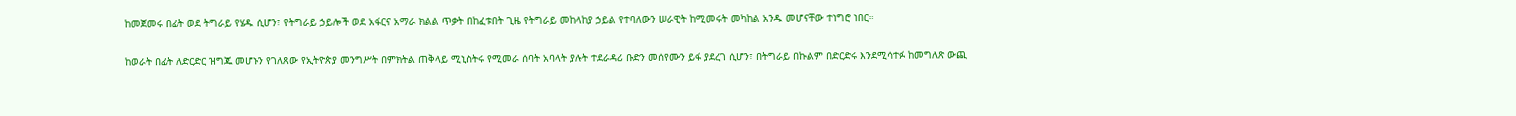ከመጀመሩ በፊት ወደ ትግራይ የሄዱ ሲሆን፣ የትግራይ ኃይሎች ወደ አፋርና አማራ ክልል ጥቃት በከፈቱበት ጊዜ የትግራይ መከላከያ ኃይል የተባለውን ሠራዊት ከሚመሩት መካከል አንዱ መሆናቸው ተነግሮ ነበር።

ከወራት በፊት ለድርድር ዝግጁ መሆኑን የገለጸው የኢትዮጵያ መንግሥት በምክትል ጠቅላይ ሚኒስትሩ የሚመራ ሰባት አባላት ያሉት ተደራዳሪ ቡድን መሰየሙን ይፋ ያደረገ ሲሆን፣ በትግራይ በኩልም በድርድሩ እንደሚሳተፉ ከመግለጽ ውጪ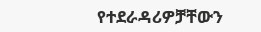የተደራዳሪዎቻቸውን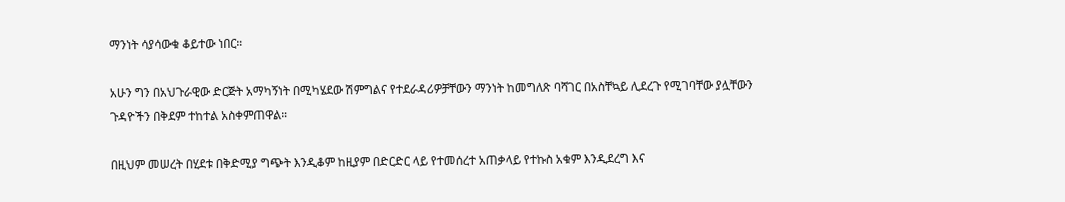ማንነት ሳያሳውቁ ቆይተው ነበር።

አሁን ግን በአህጉራዊው ድርጅት አማካኝነት በሚካሄደው ሽምግልና የተደራዳሪዎቻቸውን ማንነት ከመግለጽ ባሻገር በአስቸኳይ ሊደረጉ የሚገባቸው ያሏቸውን ጉዳዮችን በቅደም ተከተል አስቀምጠዋል።

በዚህም መሠረት በሂደቱ በቅድሚያ ግጭት እንዲቆም ከዚያም በድርድር ላይ የተመሰረተ አጠቃላይ የተኩስ አቁም እንዲደረግ እና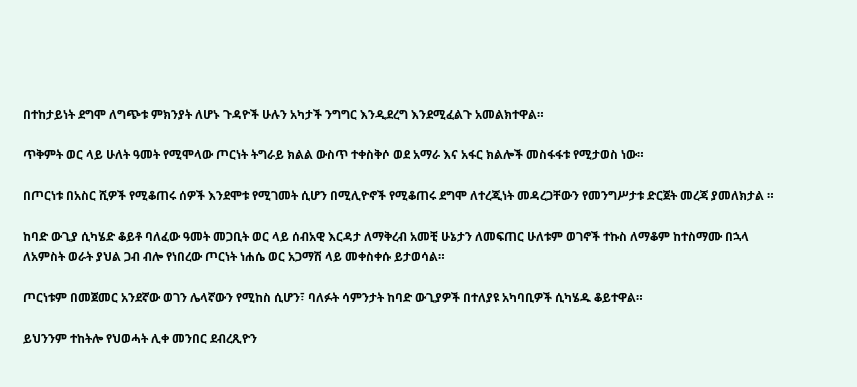በተከታይነት ደግሞ ለግጭቱ ምክንያት ለሆኑ ጉዳዮች ሁሉን አካታች ንግግር እንዲደረግ እንደሚፈልጉ አመልክተዋል።

ጥቅምት ወር ላይ ሁለት ዓመት የሚሞላው ጦርነት ትግራይ ክልል ውስጥ ተቀስቅሶ ወደ አማራ እና አፋር ክልሎች መስፋፋቱ የሚታወስ ነው።

በጦርነቱ በአስር ሺዎች የሚቆጠሩ ሰዎች እንደሞቱ የሚገመት ሲሆን በሚሊዮኖች የሚቆጠሩ ደግሞ ለተረጂነት መዳረጋቸውን የመንግሥታቱ ድርጀት መረጃ ያመለክታል ።

ከባድ ውጊያ ሲካሄድ ቆይቶ ባለፈው ዓመት መጋቢት ወር ላይ ሰብአዊ እርዳታ ለማቅረብ አመቺ ሁኔታን ለመፍጠር ሁለቱም ወገኖች ተኩስ ለማቆም ከተስማሙ በኋላ ለአምስት ወራት ያህል ጋብ ብሎ የነበረው ጦርነት ነሐሴ ወር አጋማሽ ላይ መቀስቀሱ ይታወሳል።

ጦርነቱም በመጀመር አንደኛው ወገን ሌላኛውን የሚከስ ሲሆን፣ ባለፉት ሳምንታት ከባድ ውጊያዎች በተለያዩ አካባቢዎች ሲካሄዱ ቆይተዋል።

ይህንንም ተከትሎ የህወሓት ሊቀ መንበር ደብረጺዮን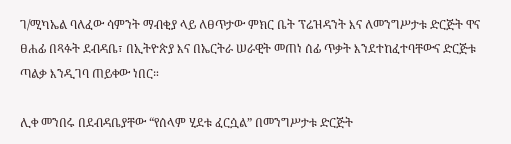ገ/ሚካኤል ባለፈው ሳምንት ማብቂያ ላይ ለፀጥታው ምክር ቤት ፕሬዝዳንት እና ለመንግሥታቱ ድርጅት ዋና ፀሐፊ በጻፉት ደብዳቤ፣ በኢትዮጵያ እና በኤርትራ ሠራዊት መጠነ ሰፊ ጥቃት እንደተከፈተባቸውና ድርጅቱ ጣልቃ እንዲገባ ጠይቀው ነበር።

ሊቀ መንበሩ በደብዳቤያቸው “የሰላም ሂደቱ ፈርሷል” በመንግሥታቱ ድርጅት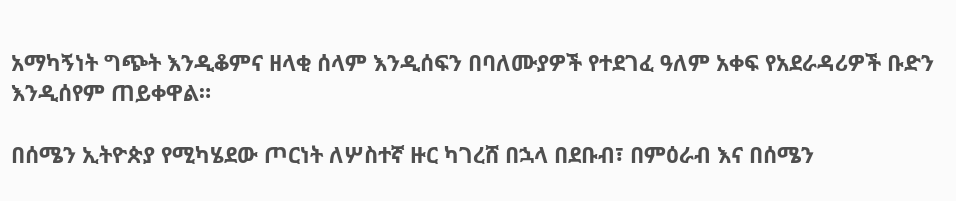አማካኝነት ግጭት እንዲቆምና ዘላቂ ሰላም እንዲሰፍን በባለሙያዎች የተደገፈ ዓለም አቀፍ የአደራዳሪዎች ቡድን እንዲሰየም ጠይቀዋል።

በሰሜን ኢትዮጵያ የሚካሄደው ጦርነት ለሦስተኛ ዙር ካገረሸ በኋላ በደቡብ፣ በምዕራብ እና በሰሜን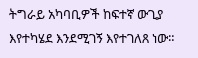ትግራይ አካባቢዎች ከፍተኛ ውጊያ እየተካሄደ እንደሚገኝ እየተገለጸ ነው።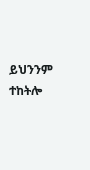ይህንንም ተከትሎ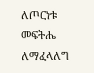ለጦርነቱ መፍትሔ ለማፈላለግ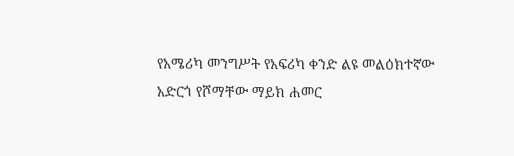የአሜሪካ መንግሥት የአፍሪካ ቀንድ ልዩ መልዕክተኛው አድርጎ የሾማቸው ማይክ ሐመር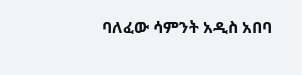ባለፈው ሳምንት አዲስ አበባ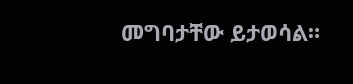መግባታቸው ይታወሳል።